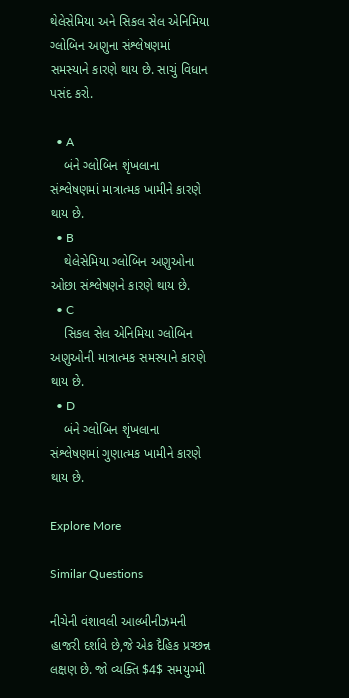થેલેસેમિયા અને સિકલ સેલ એનિમિયા ગ્લોબિન અણુના સંશ્લેષણમાં સમસ્યાને કારણે થાય છે. સાચું વિધાન પસંદ કરો.

  • A
    બંને ગ્લોબિન શૃંખલાના સંશ્લેષણમાં માત્રાત્મક ખામીને કારણે થાય છે.
  • B
    થેલેસેમિયા ગ્લોબિન અણુઓના ઓછા સંશ્લેષણને કારણે થાય છે.
  • C
    સિકલ સેલ એનિમિયા ગ્લોબિન અણુઓની માત્રાત્મક સમસ્યાને કારણે થાય છે.
  • D
    બંને ગ્લોબિન શૃંખલાના સંશ્લેષણમાં ગુણાત્મક ખામીને કારણે થાય છે.

Explore More

Similar Questions

નીચેની વંશાવલી આલ્બીનીઝમની હાજરી દર્શાવે છે,જે એક દૈહિક પ્રચ્છન્ન લક્ષણ છે. જો વ્યક્તિ $4$ સમયુગ્મી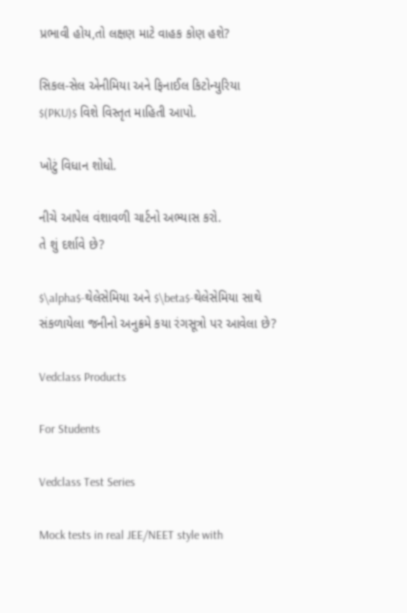પ્રભાવી હોય,તો લક્ષણ માટે વાહક કોણ હશે?

સિકલ-સેલ એનીમિયા અને ફિનાઈલ કિટોન્યુરિયા $(PKU)$ વિશે વિસ્તૃત માહિતી આપો.

ખોટું વિધાન શોધો.

નીચે આપેલ વંશાવળી ચાર્ટનો અભ્યાસ કરો.
તે શું દર્શાવે છે?

$\alpha$-થેલેસેમિયા અને $\beta$-થેલેસેમિયા સાથે સંકળાયેલા જનીનો અનુક્રમે કયા રંગસૂત્રો પર આવેલા છે?

Vedclass Products

For Students

Vedclass Test Series

Mock tests in real JEE/NEET style with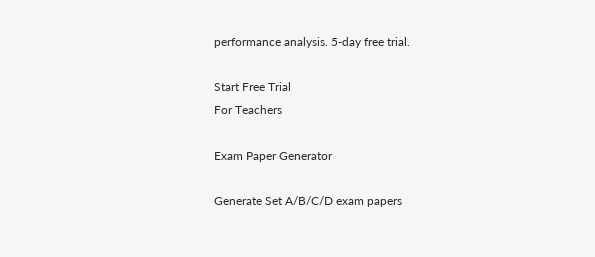performance analysis. 5-day free trial.

Start Free Trial
For Teachers

Exam Paper Generator

Generate Set A/B/C/D exam papers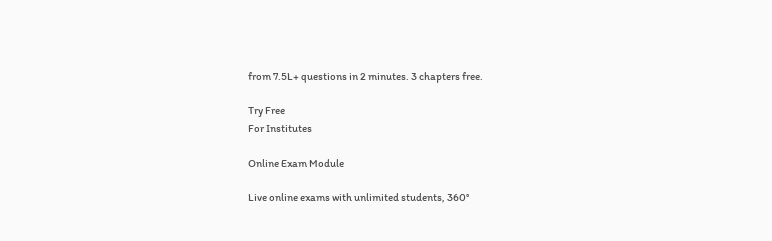from 7.5L+ questions in 2 minutes. 3 chapters free.

Try Free
For Institutes

Online Exam Module

Live online exams with unlimited students, 360°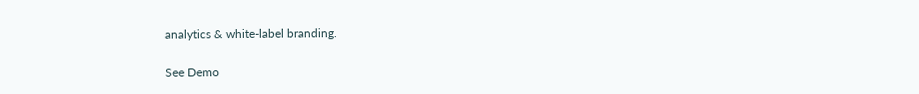analytics & white-label branding.

See Demo